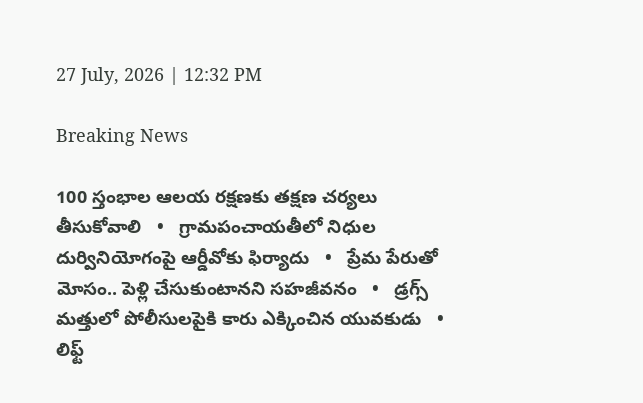27 July, 2026 | 12:32 PM

Breaking News

100 స్తంభాల ఆలయ రక్షణకు తక్షణ చర్యలు తీసుకోవాలి   •   గ్రామపంచాయతీలో నిధుల దుర్వినియోగంపై ఆర్డీవోకు ఫిర్యాదు   •   ప్రేమ పేరుతో మోసం.. పెళ్లి చేసుకుంటానని సహజీవనం   •   డ్రగ్స్ మత్తులో పోలీసులపైకి కారు ఎక్కించిన యువకుడు   •   లిఫ్ట్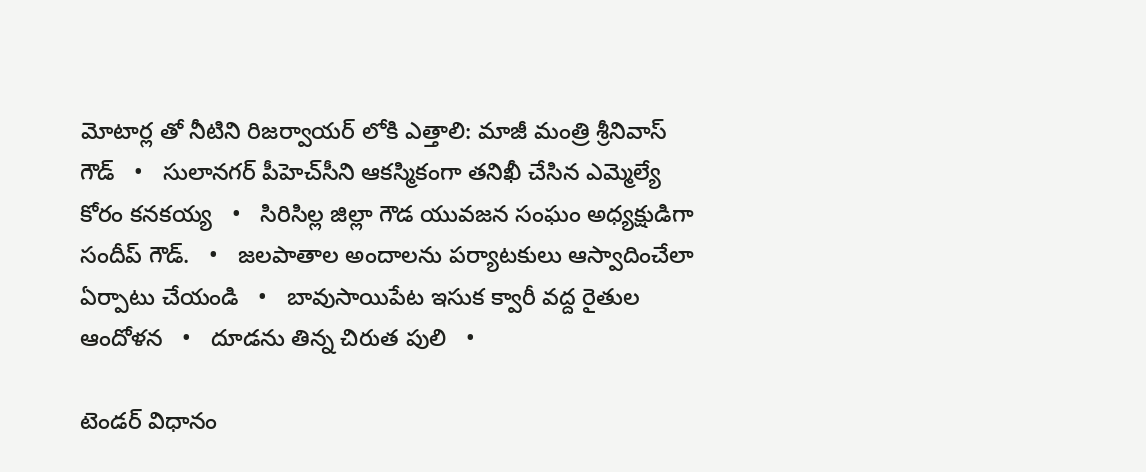మోటార్ల తో నీటిని రిజర్వాయర్ లోకి ఎత్తాలి: మాజీ మంత్రి శ్రీనివాస్ గౌడ్   •   సులానగర్ పీహెచ్‌సీని ఆకస్మికంగా తనిఖీ చేసిన ఎమ్మెల్యే కోరం కనకయ్య   •   సిరిసిల్ల జిల్లా గౌడ యువజన సంఘం అధ్యక్షుడిగా సందీప్ గౌడ్.   •   జలపాతాల అందాలను పర్యాటకులు ఆస్వాదించేలా ఏర్పాటు చేయండి   •   బావుసాయిపేట ఇసుక క్వారీ వద్ద రైతుల ఆందోళన   •   దూడను తిన్న చిరుత పులి   •

టెండర్ విధానం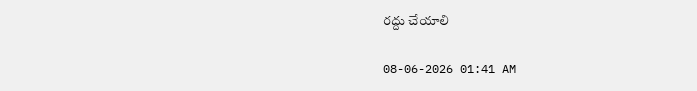రద్దు చేయాలి

08-06-2026 01:41 AM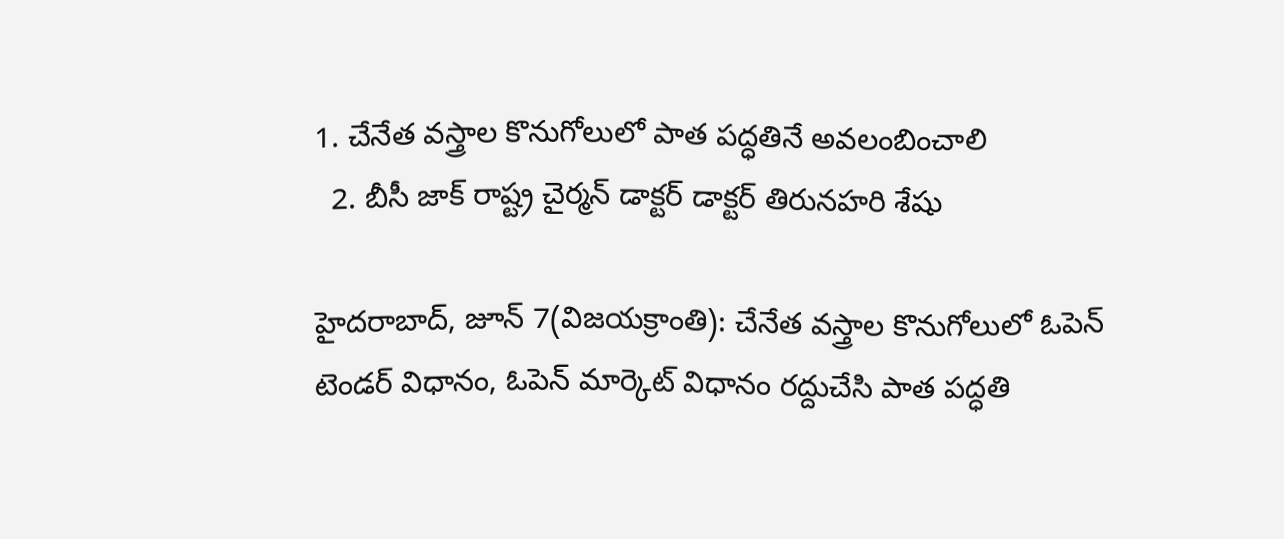1. చేనేత వస్త్రాల కొనుగోలులో పాత పద్ధతినే అవలంబించాలి
  2. బీసీ జాక్ రాష్ట్ర చైర్మన్ డాక్టర్ డాక్టర్ తిరునహరి శేషు

హైదరాబాద్, జూన్ 7(విజయక్రాంతి): చేనేత వస్త్రాల కొనుగోలులో ఓపెన్ టెండర్ విధానం, ఓపెన్ మార్కెట్ విధానం రద్దుచేసి పాత పద్ధతి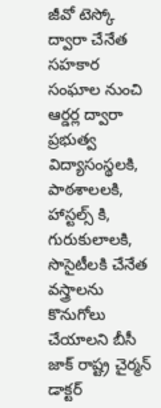జీవో టెస్కో ద్వారా చేనేత సహకార సంఘాల నుంచి ఆర్డర్ల ద్వారా ప్రభుత్వ విద్యాసంస్థలకి, పాఠశాలలకి, హాస్టల్స్ కి, గురుకులాలకి, సొసైటీలకి చేనేత వస్త్రాలను కొనుగోలు చేయాలని బీసీ జాక్ రాష్ట్ర చైర్మన్ డాక్టర్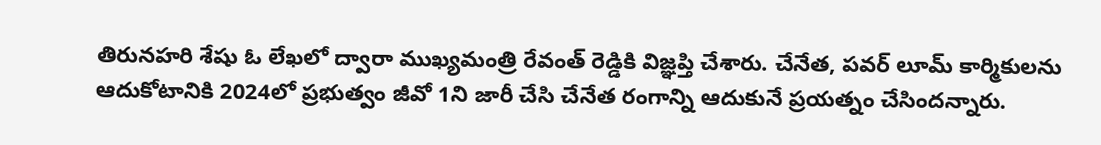తిరునహరి శేషు ఓ లేఖలో ద్వారా ముఖ్యమంత్రి రేవంత్ రెడ్డికి విజ్ఞప్తి చేశారు. చేనేత, పవర్ లూమ్ కార్మికులను ఆదుకోటానికి 2024లో ప్రభుత్వం జీవో 1ని జారీ చేసి చేనేత రంగాన్ని ఆదుకునే ప్రయత్నం చేసిందన్నారు.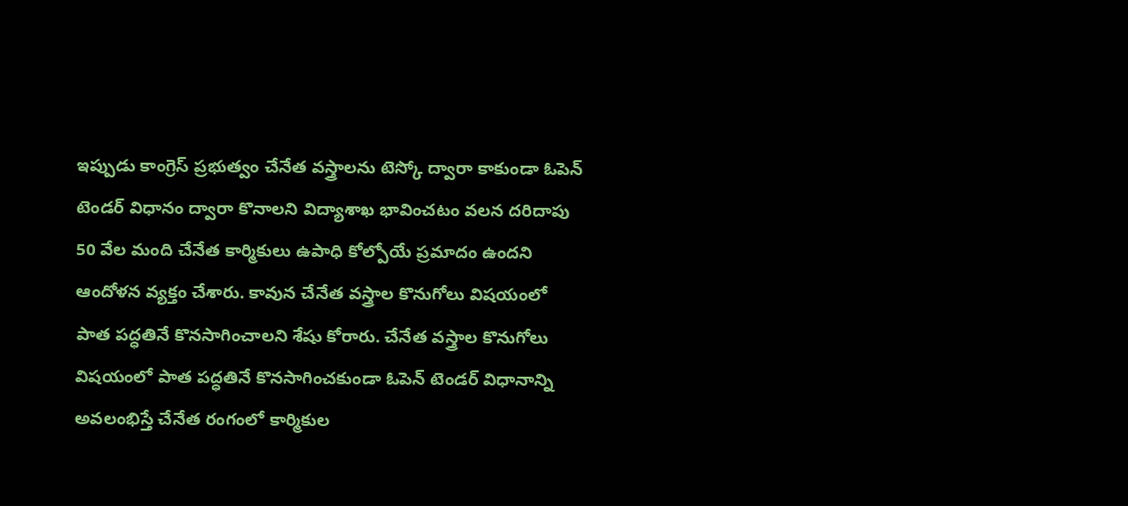ఇప్పుడు కాంగ్రెస్ ప్రభుత్వం చేనేత వస్త్రాలను టెస్కో ద్వారా కాకుండా ఓపెన్ టెండర్ విధానం ద్వారా కొనాలని విద్యాశాఖ భావించటం వలన దరిదాపు 50 వేల మంది చేనేత కార్మికులు ఉపాధి కోల్పోయే ప్రమాదం ఉందని ఆందోళన వ్యక్తం చేశారు. కావున చేనేత వస్త్రాల కొనుగోలు విషయంలో పాత పద్ధతినే కొనసాగించాలని శేషు కోరారు. చేనేత వస్త్రాల కొనుగోలు విషయంలో పాత పద్ధతినే కొనసాగించకుండా ఓపెన్ టెండర్ విధానాన్ని అవలంభిస్తే చేనేత రంగంలో కార్మికుల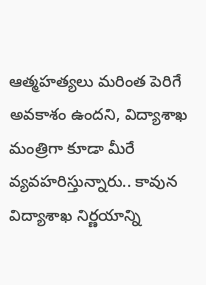ఆత్మహత్యలు మరింత పెరిగే అవకాశం ఉందని, విద్యాశాఖ మంత్రిగా కూడా మీరే వ్యవహరిస్తున్నారు.. కావున విద్యాశాఖ నిర్ణయాన్ని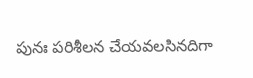పునః పరిశీలన చేయవలసినదిగా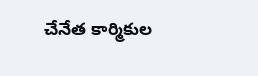చేనేత కార్మికుల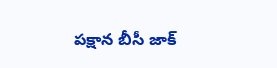పక్షాన బీసీ జాక్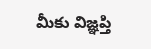మీకు విజ్ఞప్తి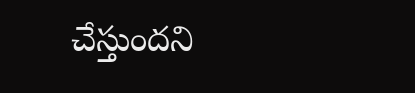చేస్తుందని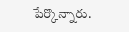పేర్కొన్నారు.